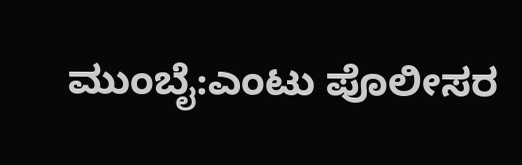ಮುಂಬೈ:ಎಂಟು ಪೊಲೀಸರ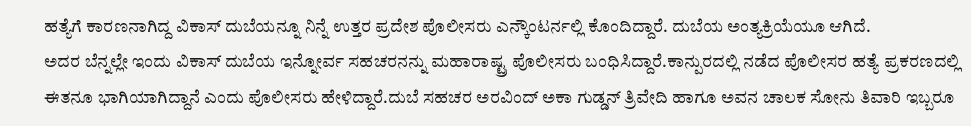ಹತ್ಯೆಗೆ ಕಾರಣನಾಗಿದ್ದ ವಿಕಾಸ್ ದುಬೆಯನ್ನೂ ನಿನ್ನೆ ಉತ್ತರ ಪ್ರದೇಶ ಪೊಲೀಸರು ಎನ್ಕೌಂಟರ್ನಲ್ಲಿ ಕೊಂದಿದ್ದಾರೆ. ದುಬೆಯ ಅಂತ್ಯಕ್ರಿಯೆಯೂ ಆಗಿದೆ.
ಅದರ ಬೆನ್ನಲ್ಲೇ ಇಂದು ವಿಕಾಸ್ ದುಬೆಯ ಇನ್ನೋರ್ವ ಸಹಚರನನ್ನು ಮಹಾರಾಷ್ಟ್ರ ಪೊಲೀಸರು ಬಂಧಿಸಿದ್ದಾರೆ.ಕಾನ್ಪುರದಲ್ಲಿ ನಡೆದ ಪೊಲೀಸರ ಹತ್ಯೆ ಪ್ರಕರಣದಲ್ಲಿ ಈತನೂ ಭಾಗಿಯಾಗಿದ್ದಾನೆ ಎಂದು ಪೊಲೀಸರು ಹೇಳಿದ್ದಾರೆ.ದುಬೆ ಸಹಚರ ಅರವಿಂದ್ ಅಕಾ ಗುಡ್ಡನ್ ತ್ರಿವೇದಿ ಹಾಗೂ ಅವನ ಚಾಲಕ ಸೋನು ತಿವಾರಿ ಇಬ್ಬರೂ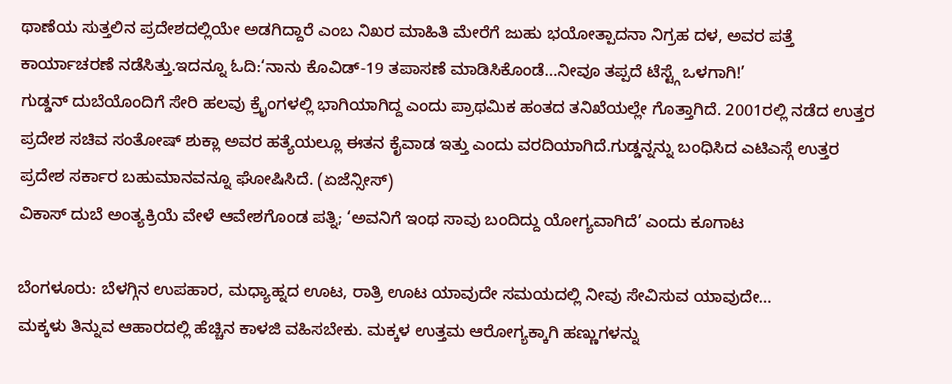ಥಾಣೆಯ ಸುತ್ತಲಿನ ಪ್ರದೇಶದಲ್ಲಿಯೇ ಅಡಗಿದ್ದಾರೆ ಎಂಬ ನಿಖರ ಮಾಹಿತಿ ಮೇರೆಗೆ ಜುಹು ಭಯೋತ್ಪಾದನಾ ನಿಗ್ರಹ ದಳ, ಅವರ ಪತ್ತೆ ಕಾರ್ಯಾಚರಣೆ ನಡೆಸಿತ್ತು.ಇದನ್ನೂ ಓದಿ:‘ನಾನು ಕೊವಿಡ್-19 ತಪಾಸಣೆ ಮಾಡಿಸಿಕೊಂಡೆ…ನೀವೂ ತಪ್ಪದೆ ಟೆಸ್ಟ್ಗೆ ಒಳಗಾಗಿ!’
ಗುಡ್ಡನ್ ದುಬೆಯೊಂದಿಗೆ ಸೇರಿ ಹಲವು ಕ್ರೈಂಗಳಲ್ಲಿ ಭಾಗಿಯಾಗಿದ್ದ ಎಂದು ಪ್ರಾಥಮಿಕ ಹಂತದ ತನಿಖೆಯಲ್ಲೇ ಗೊತ್ತಾಗಿದೆ. 2001ರಲ್ಲಿ ನಡೆದ ಉತ್ತರ ಪ್ರದೇಶ ಸಚಿವ ಸಂತೋಷ್ ಶುಕ್ಲಾ ಅವರ ಹತ್ಯೆಯಲ್ಲೂ ಈತನ ಕೈವಾಡ ಇತ್ತು ಎಂದು ವರದಿಯಾಗಿದೆ.ಗುಡ್ಡನ್ನನ್ನು ಬಂಧಿಸಿದ ಎಟಿಎಸ್ಗೆ ಉತ್ತರ ಪ್ರದೇಶ ಸರ್ಕಾರ ಬಹುಮಾನವನ್ನೂ ಘೋಷಿಸಿದೆ. (ಏಜೆನ್ಸೀಸ್)
ವಿಕಾಸ್ ದುಬೆ ಅಂತ್ಯಕ್ರಿಯೆ ವೇಳೆ ಆವೇಶಗೊಂಡ ಪತ್ನಿ; ‘ಅವನಿಗೆ ಇಂಥ ಸಾವು ಬಂದಿದ್ದು ಯೋಗ್ಯವಾಗಿದೆ’ ಎಂದು ಕೂಗಾಟ

ಬೆಂಗಳೂರು: ಬೆಳಗ್ಗಿನ ಉಪಹಾರ, ಮಧ್ಯಾಹ್ನದ ಊಟ, ರಾತ್ರಿ ಊಟ ಯಾವುದೇ ಸಮಯದಲ್ಲಿ ನೀವು ಸೇವಿಸುವ ಯಾವುದೇ…
ಮಕ್ಕಳು ತಿನ್ನುವ ಆಹಾರದಲ್ಲಿ ಹೆಚ್ಚಿನ ಕಾಳಜಿ ವಹಿಸಬೇಕು. ಮಕ್ಕಳ ಉತ್ತಮ ಆರೋಗ್ಯಕ್ಕಾಗಿ ಹಣ್ಣುಗಳನ್ನು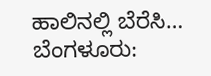ಹಾಲಿನಲ್ಲಿ ಬೆರೆಸಿ…
ಬೆಂಗಳೂರು: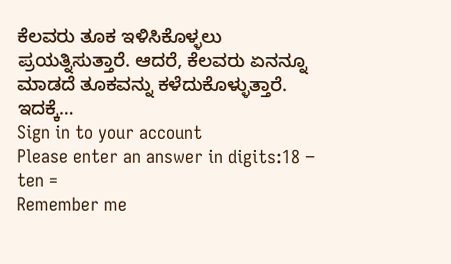ಕೆಲವರು ತೂಕ ಇಳಿಸಿಕೊಳ್ಳಲು ಪ್ರಯತ್ನಿಸುತ್ತಾರೆ. ಆದರೆ, ಕೆಲವರು ಏನನ್ನೂ ಮಾಡದೆ ತೂಕವನ್ನು ಕಳೆದುಕೊಳ್ಳುತ್ತಾರೆ. ಇದಕ್ಕೆ…
Sign in to your account
Please enter an answer in digits:18 − ten =
Remember me